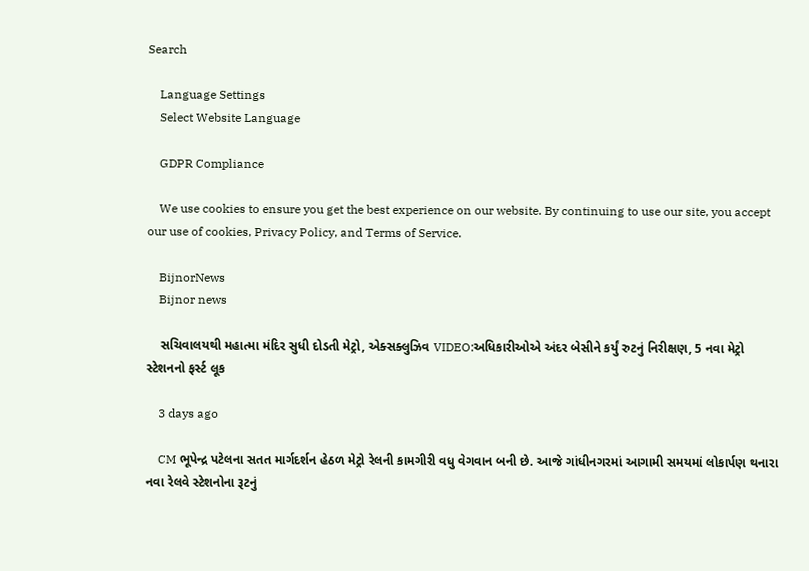Search

    Language Settings
    Select Website Language

    GDPR Compliance

    We use cookies to ensure you get the best experience on our website. By continuing to use our site, you accept our use of cookies, Privacy Policy, and Terms of Service.

    BijnorNews
    Bijnor news

    સચિવાલયથી મહાત્મા મંદિર સુધી દોડતી મેટ્રો, એક્સક્લુઝિવ VIDEO:અધિકારીઓએ અંદર બેસીને કર્યું રુટનું નિરીક્ષણ, 5 નવા મેટ્રો સ્ટેશનનો ફર્સ્ટ લૂક

    3 days ago

    CM ભૂપેન્દ્ર પટેલના સતત માર્ગદર્શન હેઠળ મેટ્રો રેલની કામગીરી વધુ વેગવાન બની છે. આજે ગાંધીનગરમાં આગામી સમયમાં લોકાર્પણ થનારા નવા રેલવે સ્ટેશનોના રૂટનું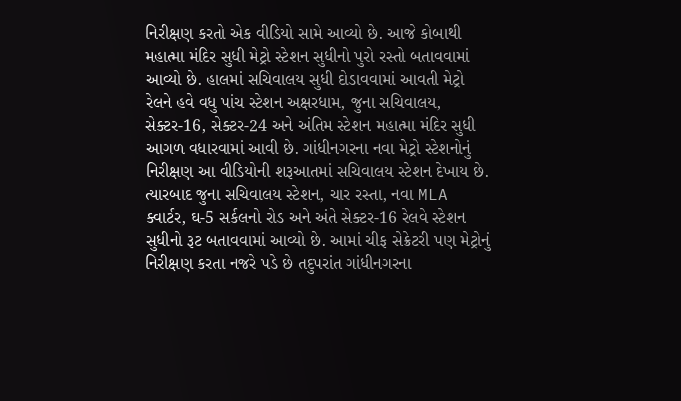નિરીક્ષણ કરતો એક વીડિયો સામે આવ્યો છે. આજે કોબાથી મહાત્મા મંદિર સુધી મેટ્રો સ્ટેશન સુધીનો પુરો રસ્તો બતાવવામાં આવ્યો છે. હાલમાં સચિવાલય સુધી દોડાવવામાં આવતી મેટ્રો રેલને હવે વધુ પાંચ સ્ટેશન અક્ષરધામ, જુના સચિવાલય, સેક્ટર-16, સેક્ટર-24 અને અંતિમ સ્ટેશન મહાત્મા મંદિર સુધી આગળ વધારવામાં આવી છે. ગાંધીનગરના નવા મેટ્રો સ્ટેશનોનું નિરીક્ષણ આ વીડિયોની શરૂઆતમાં સચિવાલય સ્ટેશન દેખાય છે. ત્યારબાદ જુના સચિવાલય સ્ટેશન, ચાર રસ્તા, નવા MLA ક્વાર્ટર, ઘ-5 સર્કલનો રોડ અને અંતે સેક્ટર-16 રેલવે સ્ટેશન સુધીનો રૂટ બતાવવામાં આવ્યો છે. આમાં ચીફ સેક્રેટરી પણ મેટ્રોનું નિરીક્ષણ કરતા નજરે પડે છે તદુપરાંત ગાંધીનગરના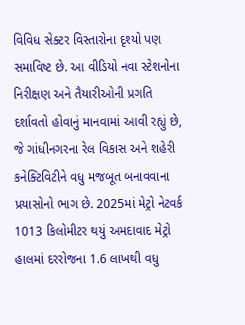વિવિધ સેક્ટર વિસ્તારોના દૃશ્યો પણ સમાવિષ્ટ છે. આ વીડિયો નવા સ્ટેશનોના નિરીક્ષણ અને તૈયારીઓની પ્રગતિ દર્શાવતો હોવાનું માનવામાં આવી રહ્યું છે, જે ગાંધીનગરના રેલ વિકાસ અને શહેરી કનેક્ટિવિટીને વધુ મજબૂત બનાવવાના પ્રયાસોનો ભાગ છે. 2025માં મેટ્રો નેટવર્ક 1013 કિલોમીટર થયું અમદાવાદ મેટ્રો હાલમાં દરરોજના 1.6 લાખથી વધુ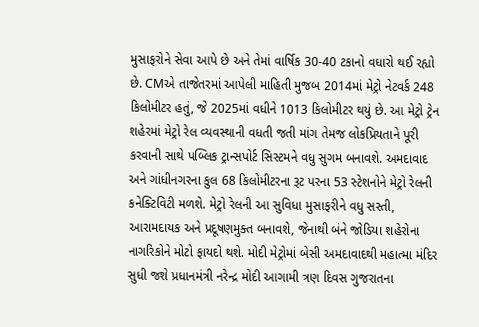મુસાફરોને સેવા આપે છે અને તેમાં વાર્ષિક 30-40 ટકાનો વધારો થઈ રહ્યો છે. CMએ તાજેતરમાં આપેલી માહિતી મુજબ 2014માં મેટ્રો નેટવર્ક 248 કિલોમીટર હતું, જે 2025માં વધીને 1013 કિલોમીટર થયું છે. આ મેટ્રો ટ્રેન શહેરમાં મેટ્રો રેલ વ્યવસ્થાની વધતી જતી માંગ તેમજ લોકપ્રિયતાને પૂરી કરવાની સાથે પબ્લિક ટ્રાન્સપોર્ટ સિસ્ટમને વધુ સુગમ બનાવશે. અમદાવાદ અને ગાંધીનગરના કુલ 68 કિલોમીટરના રૂટ પરના 53 સ્ટેશનોને મેટ્રો રેલની કનેક્ટિવિટી મળશે. મેટ્રો રેલની આ સુવિધા મુસાફરીને વધુ સસ્તી, આરામદાયક અને પ્રદૂષણમુક્ત બનાવશે, જેનાથી બંને જોડિયા શહેરોના નાગરિકોને મોટો ફાયદો થશે. મોદી મેટ્રોમાં બેસી અમદાવાદથી મહાત્મા મંદિર સુધી જશે પ્રધાનમંત્રી નરેન્દ્ર મોદી આગામી ત્રણ દિવસ ગુજરાતના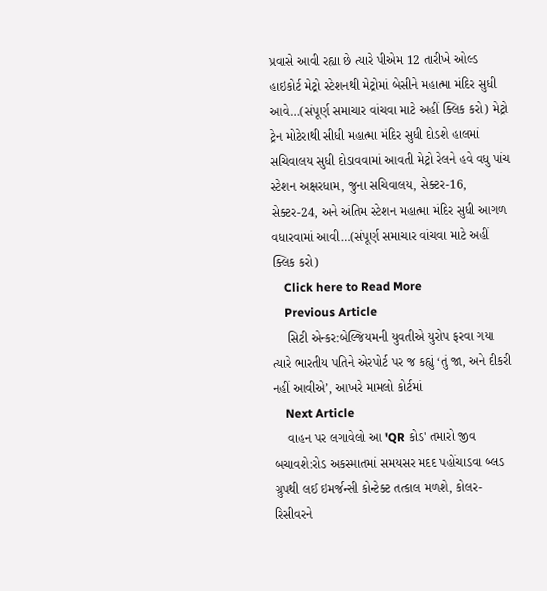પ્રવાસે આવી રહ્યા છે ત્યારે પીએમ 12 તારીખે ઓલ્ડ હાઇકોર્ટ મેટ્રો સ્ટેશનથી મેટ્રોમાં બેસીને મહાત્મા મંદિર સુધી આવે…(સંપૂર્ણ સમાચાર વાંચવા માટે અહીં ક્લિક કરો) મેટ્રો ટ્રેન મોટેરાથી સીધી મહાત્મા મંદિર સુધી દોડશે હાલમાં સચિવાલય સુધી દોડાવવામાં આવતી મેટ્રો રેલને હવે વધુ પાંચ સ્ટેશન અક્ષરધામ, જુના સચિવાલય, સેક્ટર-16, સેક્ટર-24, અને અંતિમ સ્ટેશન મહાત્મા મંદિર સુધી આગળ વધારવામાં આવી…(સંપૂર્ણ સમાચાર વાંચવા માટે અહીં ક્લિક કરો)
    Click here to Read More
    Previous Article
    સિટી એન્કર:બેલ્જિયમની યુવતીએ યુરોપ ફરવા ગયા ત્યારે ભારતીય પતિને એરપોર્ટ પર જ કહ્યું ‘તું જા, અને દીકરી નહીં આવીએ’, આખરે મામલો કોર્ટમાં
    Next Article
    વાહન પર લગાવેલો આ 'QR કોડ' તમારો જીવ બચાવશે:રોડ અકસ્માતમાં સમયસર મદદ પહોંચાડવા બ્લડ ગ્રુપથી લઈ ઇમર્જન્સી કોન્ટેક્ટ તત્કાલ મળશે, કોલર-રિસીવરને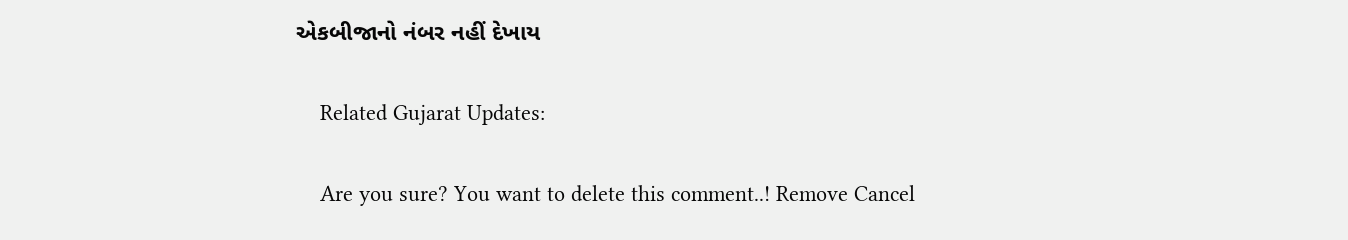એકબીજાનો નંબર નહીં દેખાય

    Related Gujarat Updates:

    Are you sure? You want to delete this comment..! Remove Cancel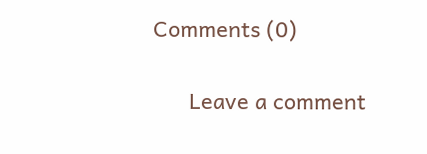Comments (0)

      Leave a comment